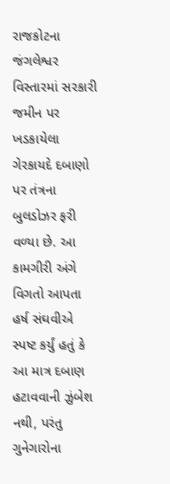રાજકોટના જંગલેશ્વર વિસ્તારમાં સરકારી જમીન પર ખડકાયેલા ગેરકાયદે દબાણો પર તંત્રના બુલડોઝર ફરી વળ્યા છે. આ કામગીરી અંગે વિગતો આપતા હર્ષ સંઘવીએ સ્પષ્ટ કર્યું હતું કે આ માત્ર દબાણ હટાવવાની ઝુંબેશ નથી, પરંતુ ગુનેગારોના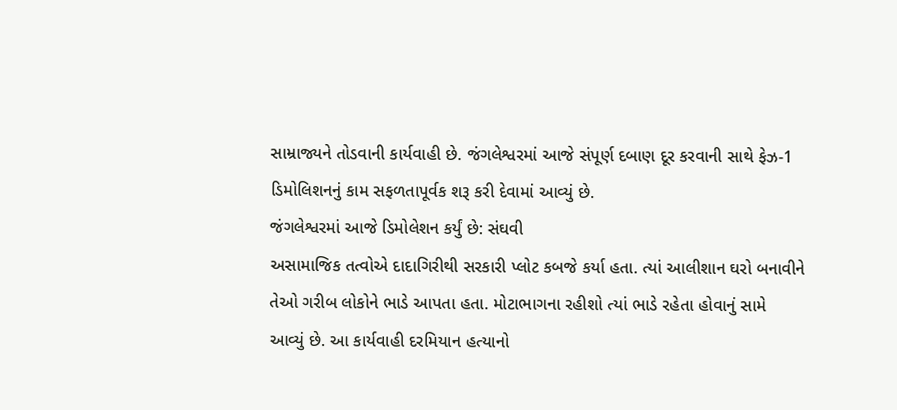સામ્રાજ્યને તોડવાની કાર્યવાહી છે. જંગલેશ્વરમાં આજે સંપૂર્ણ દબાણ દૂર કરવાની સાથે ફેઝ-1 ડિમોલિશનનું કામ સફળતાપૂર્વક શરૂ કરી દેવામાં આવ્યું છે.
જંગલેશ્વરમાં આજે ડિમોલેશન કર્યું છે: સંઘવી
અસામાજિક તત્વોએ દાદાગિરીથી સરકારી પ્લોટ કબજે કર્યા હતા. ત્યાં આલીશાન ઘરો બનાવીને તેઓ ગરીબ લોકોને ભાડે આપતા હતા. મોટાભાગના રહીશો ત્યાં ભાડે રહેતા હોવાનું સામે આવ્યું છે. આ કાર્યવાહી દરમિયાન હત્યાનો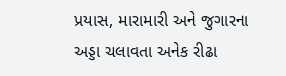પ્રયાસ, મારામારી અને જુગારના અડ્ડા ચલાવતા અનેક રીઢા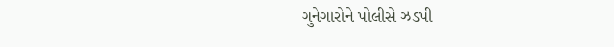ગુનેગારોને પોલીસે ઝડપી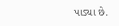પાડ્યા છે.